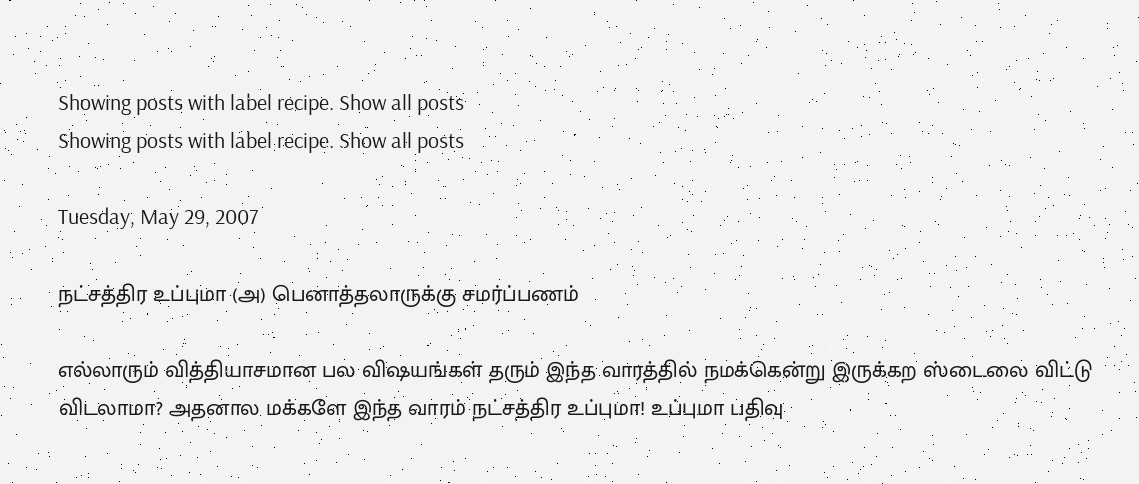Showing posts with label recipe. Show all posts
Showing posts with label recipe. Show all posts

Tuesday, May 29, 2007

நட்சத்திர உப்புமா (அ) பெனாத்தலாருக்கு சமர்ப்பணம்

எல்லாரும் வித்தியாசமான பல விஷயங்கள் தரும் இந்த வாரத்தில் நமக்கென்று இருக்கற ஸ்டைலை விட்டு விடலாமா? அதனால மக்களே இந்த வாரம் நட்சத்திர உப்புமா! உப்புமா பதிவு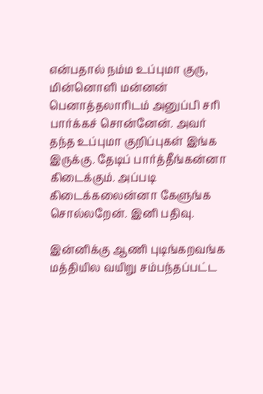என்பதால் நம்ம உப்புமா குரு, மின்னொளி மன்னன் பெனாத்தலாரிடம் அனுப்பி சரி பார்க்கச் சொன்னேன். அவர் தந்த உப்புமா குறிப்புகள் இங்க இருக்கு. தேடிப் பார்த்தீங்கன்னா கிடைக்கும். அப்படி கிடைக்கலைன்னா கேளுங்க சொல்லறேன். இனி பதிவு.

இன்னிக்கு ஆணி புடிங்கறவங்க மத்தியில வயிறு சம்பந்தப்பட்ட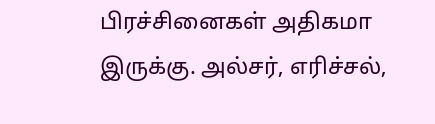பிரச்சினைகள் அதிகமா இருக்கு. அல்சர், எரிச்சல்,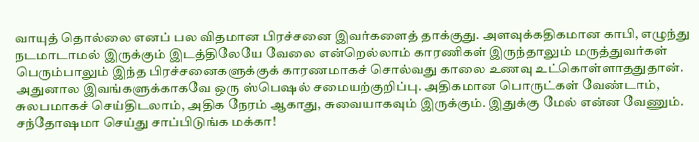வாயுத் தொல்லை எனப் பல விதமான பிரச்சனை இவர்களைத் தாக்குது. அளவுக்கதிகமான காபி, எழுந்து நடமாடாமல் இருக்கும் இடத்திலேயே வேலை என்றெல்லாம் காரணிகள் இருந்தாலும் மருத்துவர்கள் பெரும்பாலும் இந்த பிரச்சனைகளுக்குக் காரணமாகச் சொல்வது காலை உணவு உட்கொள்ளாததுதான். அதுனால இவங்களுக்காகவே ஒரு ஸ்பெஷல் சமையற்குறிப்பு. அதிகமான பொருட்கள் வேண்டாம், சுலபமாகச் செய்திடலாம், அதிக நேரம் ஆகாது, சுவையாகவும் இருக்கும். இதுக்கு மேல் என்ன வேணும். சந்தோஷமா செய்து சாப்பிடுங்க மக்கா!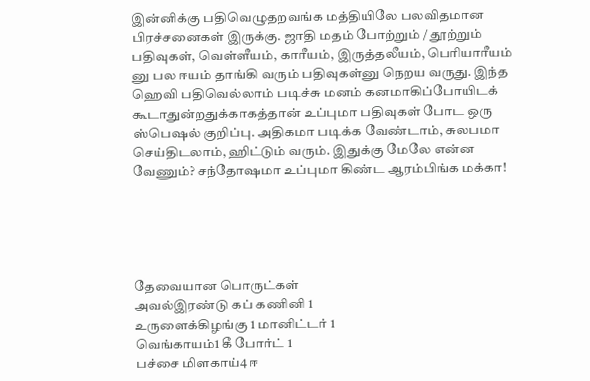இன்னிக்கு பதிவெழுதறவங்க மத்தியிலே பலவிதமான பிரச்சனைகள் இருக்கு. ஜாதி மதம் போற்றும் / தூற்றும் பதிவுகள், வெள்ளீயம், காரீயம், இருத்தலீயம், பெரியாரீயம் னு பல ஈயம் தாங்கி வரும் பதிவுகள்னு நெறய வருது. இந்த ஹெவி பதிவெல்லாம் படிச்சு மனம் கனமாகிப்போயிடக் கூடாதுன்றதுக்காகத்தான் உப்புமா பதிவுகள் போட ஒரு ஸ்பெஷல் குறிப்பு. அதிகமா படிக்க வேண்டாம், சுலபமா செய்திடலாம், ஹிட்டும் வரும். இதுக்கு மேலே என்ன வேணும்? சந்தோஷமா உப்புமா கிண்ட ஆரம்பிங்க மக்கா!





தேவையான பொருட்கள்
அவல்இரண்டு கப் கணினி 1
உருளைக்கிழங்கு 1 மானிட்டர் 1
வெங்காயம்1 கீ போர்ட் 1
பச்சை மிளகாய்4 ஈ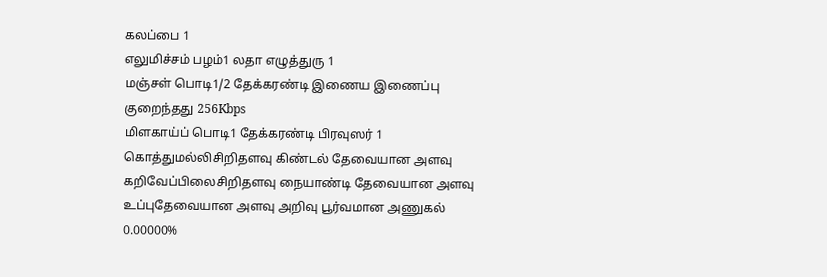கலப்பை 1
எலுமிச்சம் பழம்1 லதா எழுத்துரு 1
மஞ்சள் பொடி1/2 தேக்கரண்டி இணைய இணைப்பு குறைந்தது 256Kbps
மிளகாய்ப் பொடி1 தேக்கரண்டி பிரவுஸர் 1
கொத்துமல்லிசிறிதளவு கிண்டல் தேவையான அளவு
கறிவேப்பிலைசிறிதளவு நையாண்டி தேவையான அளவு
உப்புதேவையான அளவு அறிவு பூர்வமான அணுகல் 0.00000%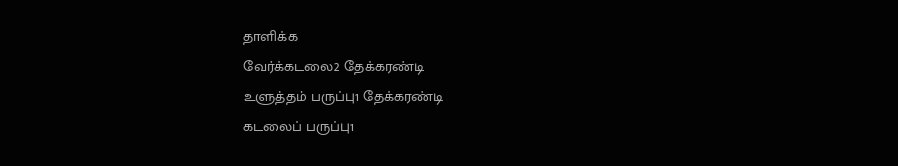தாளிக்க
வேர்க்கடலை2 தேக்கரண்டி
உளுத்தம் பருப்பு1 தேக்கரண்டி
கடலைப் பருப்பு1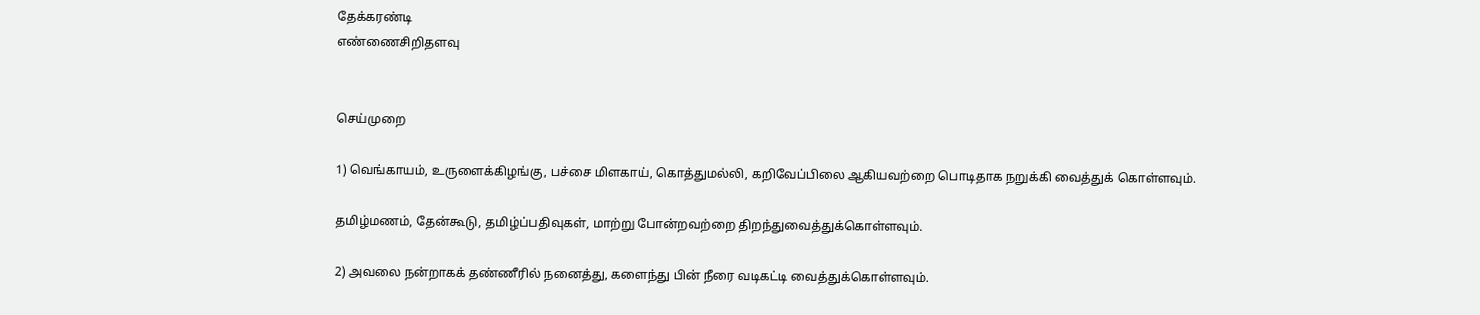தேக்கரண்டி
எண்ணைசிறிதளவு


செய்முறை

1) வெங்காயம், உருளைக்கிழங்கு, பச்சை மிளகாய், கொத்துமல்லி, கறிவேப்பிலை ஆகியவற்றை பொடிதாக நறுக்கி வைத்துக் கொள்ளவும்.

தமிழ்மணம், தேன்கூடு, தமிழ்ப்பதிவுகள், மாற்று போன்றவற்றை திறந்துவைத்துக்கொள்ளவும்.

2) அவலை நன்றாகக் தண்ணீரில் நனைத்து, களைந்து பின் நீரை வடிகட்டி வைத்துக்கொள்ளவும்.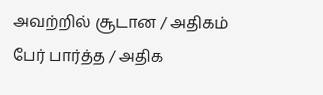அவற்றில் சூடான / அதிகம் பேர் பார்த்த / அதிக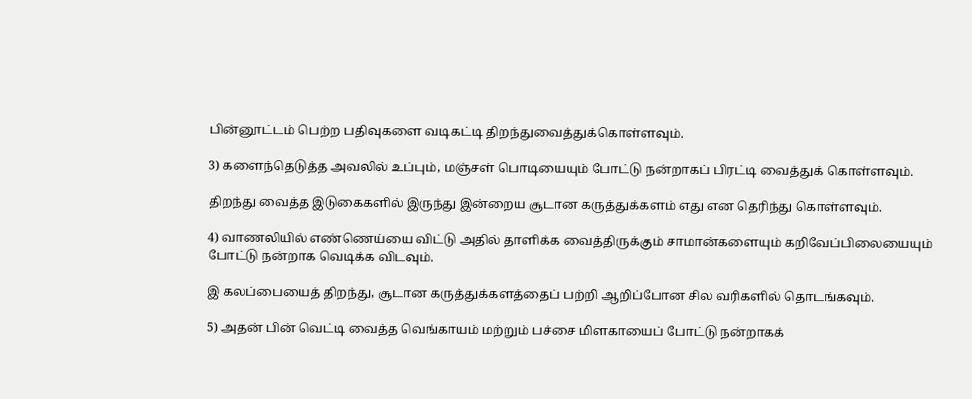பின்னூட்டம் பெற்ற பதிவுகளை வடிகட்டி திறந்துவைத்துக்கொள்ளவும்.

3) களைந்தெடுத்த அவலில் உப்பும், மஞ்சள் பொடியையும் போட்டு நன்றாகப் பிரட்டி வைத்துக் கொள்ளவும்.

திறந்து வைத்த இடுகைகளில் இருந்து இன்றைய சூடான கருத்துக்களம் எது என தெரிந்து கொள்ளவும்.

4) வாணலியில் எண்ணெய்யை விட்டு அதில் தாளிக்க வைத்திருக்கும் சாமான்களையும் கறிவேப்பிலையையும் போட்டு நன்றாக வெடிக்க விடவும்.

இ கலப்பையைத் திறந்து, சூடான கருத்துக்களத்தைப் பற்றி ஆறிப்போன சில வரிகளில் தொடங்கவும்.

5) அதன் பின் வெட்டி வைத்த வெங்காயம் மற்றும் பச்சை மிளகாயைப் போட்டு நன்றாகக்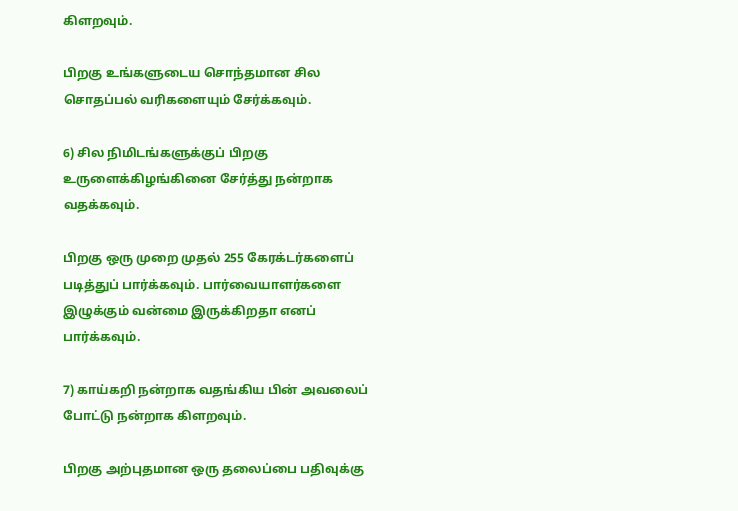கிளறவும்.

பிறகு உங்களுடைய சொந்தமான சில சொதப்பல் வரிகளையும் சேர்க்கவும்.

6) சில நிமிடங்களுக்குப் பிறகு உருளைக்கிழங்கினை சேர்த்து நன்றாக வதக்கவும்.

பிறகு ஒரு முறை முதல் 255 கேரக்டர்களைப் படித்துப் பார்க்கவும். பார்வையாளர்களை இழுக்கும் வன்மை இருக்கிறதா எனப் பார்க்கவும்.

7) காய்கறி நன்றாக வதங்கிய பின் அவலைப் போட்டு நன்றாக கிளறவும்.

பிறகு அற்புதமான ஒரு தலைப்பை பதிவுக்கு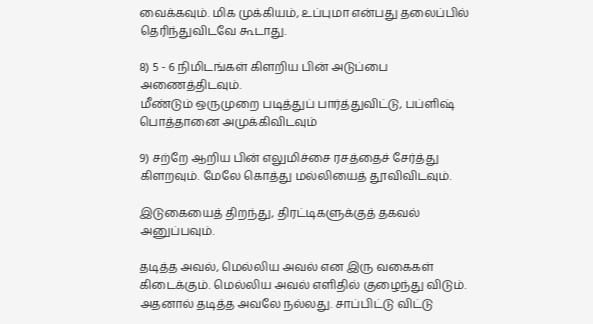வைக்கவும். மிக முக்கியம், உப்புமா என்பது தலைப்பில் தெரிந்துவிடவே கூடாது.

8) 5 - 6 நிமிடங்கள் கிளறிய பின் அடுப்பை அணைத்திடவும்.
மீண்டும் ஒருமுறை படித்துப் பார்த்துவிட்டு, பப்ளிஷ் பொத்தானை அமுக்கிவிடவும்

9) சற்றே ஆறிய பின் எலுமிச்சை ரசத்தைச் சேர்த்து கிளறவும். மேலே கொத்து மல்லியைத் தூவிவிடவும்.

இடுகையைத் திறந்து, திரட்டிகளுக்குத் தகவல் அனுப்பவும்.

தடித்த அவல், மெல்லிய அவல் என இரு வகைகள் கிடைக்கும். மெல்லிய அவல் எளிதில் குழைந்து விடும். அதனால் தடித்த அவலே நல்லது. சாப்பிட்டு விட்டு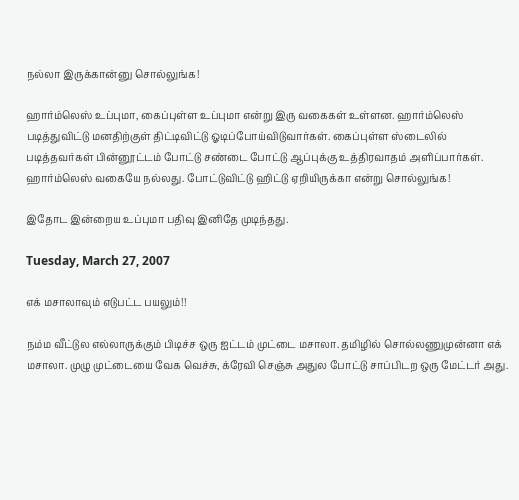நல்லா இருக்கான்னு சொல்லுங்க!

ஹார்ம்லெஸ் உப்புமா, கைப்புள்ள உப்புமா என்று இரு வகைகள் உள்ளன. ஹார்ம்லெஸ் படித்துவிட்டு மனதிற்குள் திட்டிவிட்டு ஓடிப்போய்விடுவார்கள். கைப்புள்ள ஸ்டைலில் படித்தவர்கள் பின்னூட்டம் போட்டு சண்டை போட்டு ஆப்புக்கு உத்திரவாதம் அளிப்பார்கள். ஹார்ம்லெஸ் வகையே நல்லது. போட்டுவிட்டு ஹிட்டு ஏறியிருக்கா என்று சொல்லுங்க!

இதோட இன்றைய உப்புமா பதிவு இனிதே முடிந்தது.

Tuesday, March 27, 2007

எக் மசாலாவும் எடுபட்ட பயலும்!!

நம்ம வீட்டுல எல்லாருக்கும் பிடிச்ச ஒரு ஐட்டம் முட்டை மசாலா. தமிழில் சொல்லணுமுன்னா எக் மசாலா. முழு முட்டையை வேக வெச்சு, க்ரேவி செஞ்சு அதுல போட்டு சாப்பிடற ஒரு மேட்டர் அது.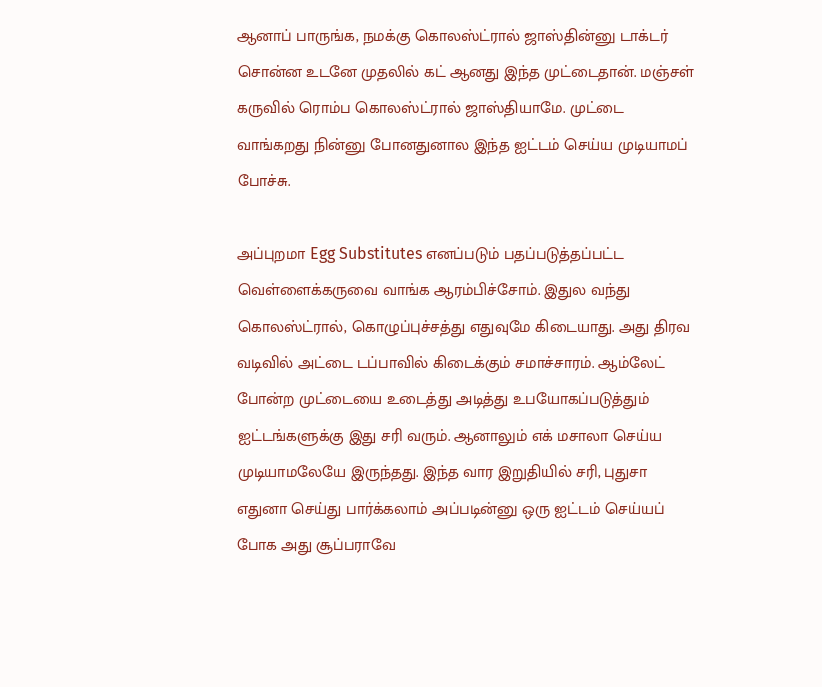ஆனாப் பாருங்க, நமக்கு கொலஸ்ட்ரால் ஜாஸ்தின்னு டாக்டர் சொன்ன உடனே முதலில் கட் ஆனது இந்த முட்டைதான். மஞ்சள் கருவில் ரொம்ப கொலஸ்ட்ரால் ஜாஸ்தியாமே. முட்டை வாங்கறது நின்னு போனதுனால இந்த ஐட்டம் செய்ய முடியாமப் போச்சு.

அப்புறமா Egg Substitutes எனப்படும் பதப்படுத்தப்பட்ட வெள்ளைக்கருவை வாங்க ஆரம்பிச்சோம். இதுல வந்து கொலஸ்ட்ரால், கொழுப்புச்சத்து எதுவுமே கிடையாது. அது திரவ வடிவில் அட்டை டப்பாவில் கிடைக்கும் சமாச்சாரம். ஆம்லேட் போன்ற முட்டையை உடைத்து அடித்து உபயோகப்படுத்தும் ஐட்டங்களுக்கு இது சரி வரும். ஆனாலும் எக் மசாலா செய்ய முடியாமலேயே இருந்தது. இந்த வார இறுதியில் சரி, புதுசா எதுனா செய்து பார்க்கலாம் அப்படின்னு ஒரு ஐட்டம் செய்யப் போக அது சூப்பராவே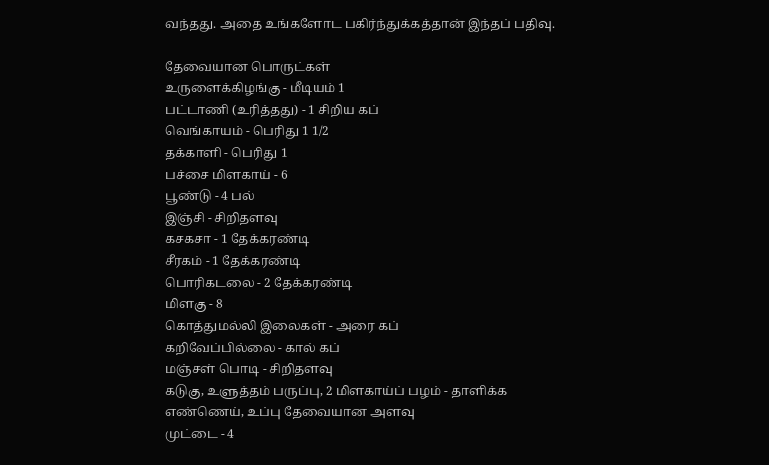வந்தது. அதை உங்களோட பகிர்ந்துக்கத்தான் இந்தப் பதிவு.

தேவையான பொருட்கள்
உருளைக்கிழங்கு - மீடியம் 1
பட்டாணி (உரித்தது) - 1 சிறிய கப்
வெங்காயம் - பெரிது 1 1/2
தக்காளி - பெரிது 1
பச்சை மிளகாய் - 6
பூண்டு - 4 பல்
இஞ்சி - சிறிதளவு
கசகசா - 1 தேக்கரண்டி
சீரகம் - 1 தேக்கரண்டி
பொரிகடலை - 2 தேக்கரண்டி
மிளகு - 8
கொத்துமல்லி இலைகள் - அரை கப்
கறிவேப்பில்லை - கால் கப்
மஞ்சள் பொடி - சிறிதளவு
கடுகு, உளுத்தம் பருப்பு, 2 மிளகாய்ப் பழம் - தாளிக்க
எண்ணெய், உப்பு தேவையான அளவு
முட்டை - 4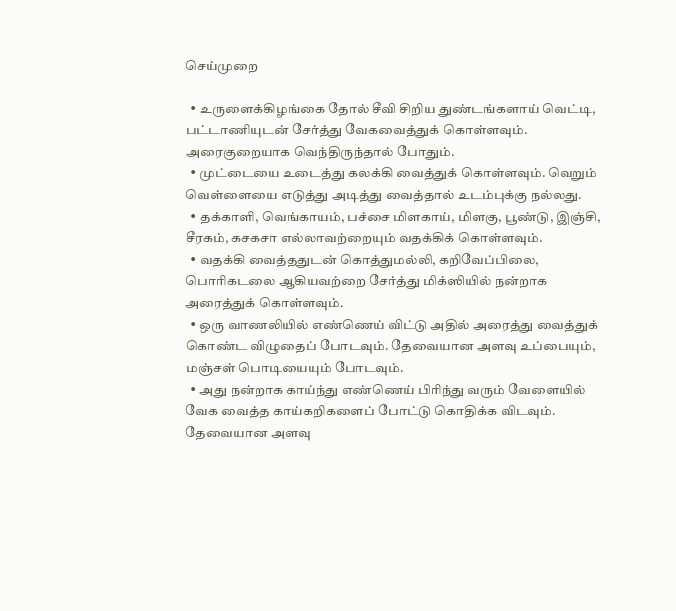செய்முறை

  • உருளைக்கிழங்கை தோல் சீவி சிறிய துண்டங்களாய் வெட்டி, பட்டாணியுடன் சேர்த்து வேகவைத்துக் கொள்ளவும். அரைகுறையாக வெந்திருந்தால் போதும்.
  • முட்டையை உடைத்து கலக்கி வைத்துக் கொள்ளவும். வெறும் வெள்ளையை எடுத்து அடித்து வைத்தால் உடம்புக்கு நல்லது.
  • தக்காளி, வெங்காயம், பச்சை மிளகாய், மிளகு, பூண்டு, இஞ்சி, சீரகம், கசகசா எல்லாவற்றையும் வதக்கிக் கொள்ளவும்.
  • வதக்கி வைத்ததுடன் கொத்துமல்லி, கறிவேப்பிலை, பொரிகடலை ஆகியவற்றை சேர்த்து மிக்ஸியில் நன்றாக அரைத்துக் கொள்ளவும்.
  • ஒரு வாணலியில் எண்ணெய் விட்டு அதில் அரைத்து வைத்துக் கொண்ட விழுதைப் போடவும். தேவையான அளவு உப்பையும், மஞ்சள் பொடியையும் போடவும்.
  • அது நன்றாக காய்ந்து எண்ணெய் பிரிந்து வரும் வேளையில் வேக வைத்த காய்கறிகளைப் போட்டு கொதிக்க விடவும். தேவையான அளவு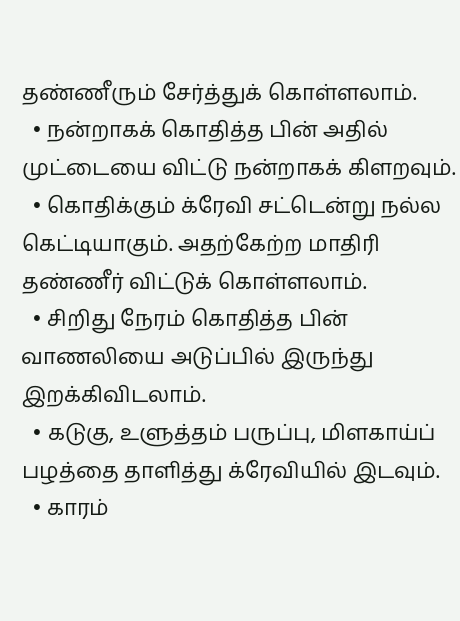தண்ணீரும் சேர்த்துக் கொள்ளலாம்.
  • நன்றாகக் கொதித்த பின் அதில் முட்டையை விட்டு நன்றாகக் கிளறவும்.
  • கொதிக்கும் க்ரேவி சட்டென்று நல்ல கெட்டியாகும். அதற்கேற்ற மாதிரி தண்ணீர் விட்டுக் கொள்ளலாம்.
  • சிறிது நேரம் கொதித்த பின் வாணலியை அடுப்பில் இருந்து இறக்கிவிடலாம்.
  • கடுகு, உளுத்தம் பருப்பு, மிளகாய்ப் பழத்தை தாளித்து க்ரேவியில் இடவும்.
  • காரம்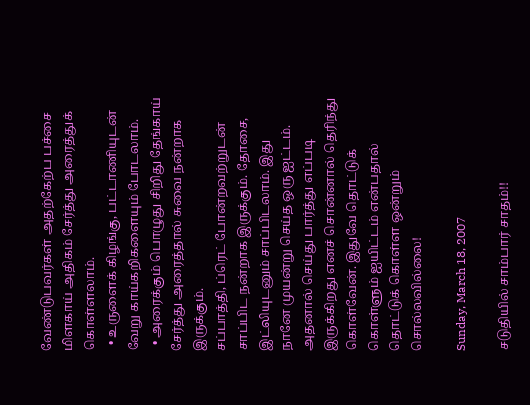வேண்டுபவர்கள் அதற்கேற்ப பச்சை மிளகாய் அதிகம் சேர்த்து அரைத்துக் கொள்ளலாம்.
  • உருளைக் கிழங்கு, பட்டாணியுடன் வேறு காய்கறிகளையும் போடலாம்.
  • அரைக்கும் பொழுது சிறிது தேங்காய் சேர்த்து அரைத்தால் சுவை நன்றாக இருக்கும்.
சப்பாத்தி, ப்ரெட் போன்றவற்றுடன் சாப்பிட நன்றாக இருக்கும். தோசை, இட்லியுடனும் சாப்பிடலாம். இது நானே முயன்று செய்த ஒரு ஐட்டம். அதனால் செய்து பார்த்து எப்படி இருக்கிறது எனச் சொன்னால் தெரிந்து கொள்வேன். இதுவே தொட்டுக் கொள்ளும் ஐயிட்டம் என்பதால் தொட்டுக் கொள்ள ஒன்றும் சொல்லவில்லை!

Sunday, March 18, 2007

சடுதியில் சாம்பார் சாதம்!!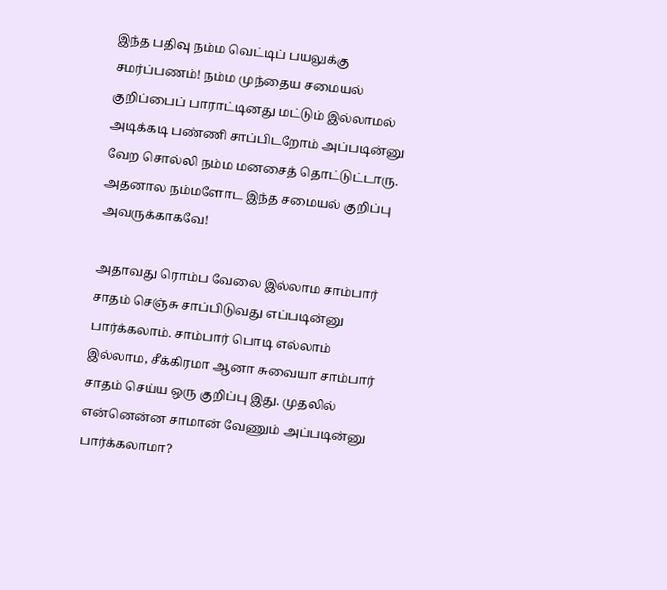இந்த பதிவு நம்ம வெட்டிப் பயலுக்கு சமர்ப்பணம்! நம்ம முந்தைய சமையல் குறிப்பைப் பாராட்டினது மட்டும் இல்லாமல் அடிக்கடி பண்ணி சாப்பிடறோம் அப்படின்னு வேற சொல்லி நம்ம மனசைத் தொட்டுட்டாரு. அதனால நம்மளோட இந்த சமையல் குறிப்பு அவருக்காகவே!

அதாவது ரொம்ப வேலை இல்லாம சாம்பார் சாதம் செஞ்சு சாப்பிடுவது எப்படின்னு பார்க்கலாம். சாம்பார் பொடி எல்லாம் இல்லாம, சீக்கிரமா ஆனா சுவையா சாம்பார் சாதம் செய்ய ஒரு குறிப்பு இது. முதலில் என்னென்ன சாமான் வேணும் அப்படின்னு பார்க்கலாமா?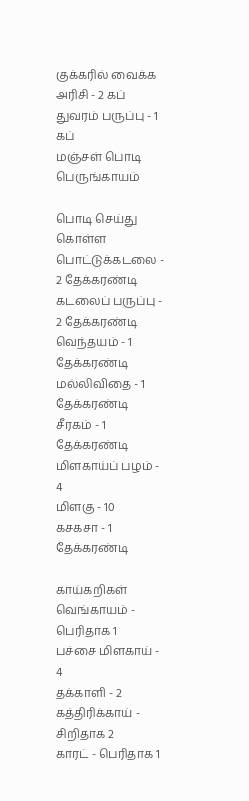குக்கரில் வைக்க
அரிசி - 2 கப்
துவரம் பருப்பு - 1 கப்
மஞ்சள் பொடி
பெருங்காயம்

பொடி செய்து கொள்ள
பொட்டுக்கடலை - 2 தேக்கரண்டி
கடலைப் பருப்பு - 2 தேக்கரண்டி
வெந்தயம் - 1 தேக்கரண்டி
மல்லிவிதை - 1 தேக்கரண்டி
சீரகம் - 1 தேக்கரண்டி
மிளகாய்ப் பழம் - 4
மிளகு - 10
கசகசா - 1 தேக்கரண்டி

காய்கறிகள்
வெங்காயம் - பெரிதாக 1
பச்சை மிளகாய் - 4
தக்காளி - 2
கத்திரிக்காய் - சிறிதாக 2
காரட் - பெரிதாக 1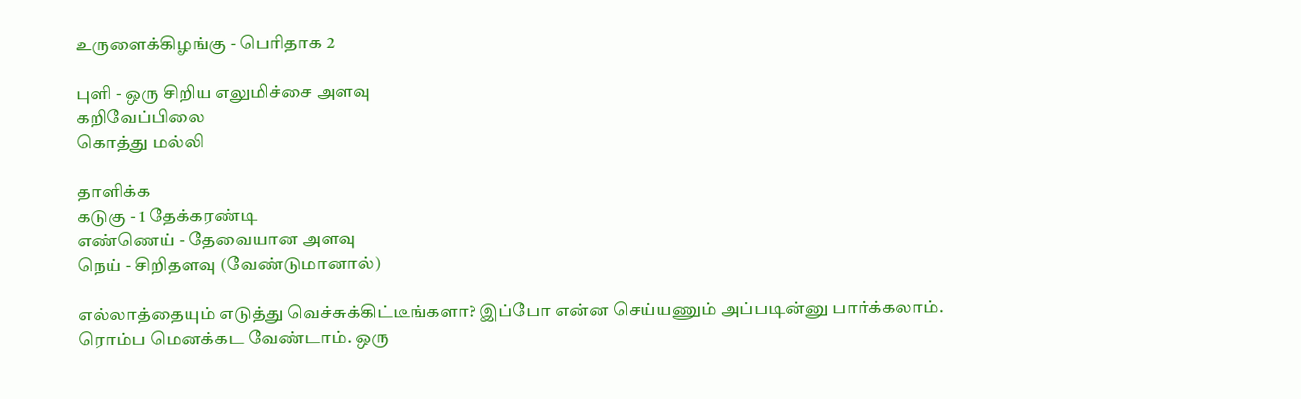உருளைக்கிழங்கு - பெரிதாக 2

புளி - ஒரு சிறிய எலுமிச்சை அளவு
கறிவேப்பிலை
கொத்து மல்லி

தாளிக்க
கடுகு - 1 தேக்கரண்டி
எண்ணெய் - தேவையான அளவு
நெய் - சிறிதளவு (வேண்டுமானால்)

எல்லாத்தையும் எடுத்து வெச்சுக்கிட்டீங்களா? இப்போ என்ன செய்யணும் அப்படின்னு பார்க்கலாம். ரொம்ப மெனக்கட வேண்டாம். ஒரு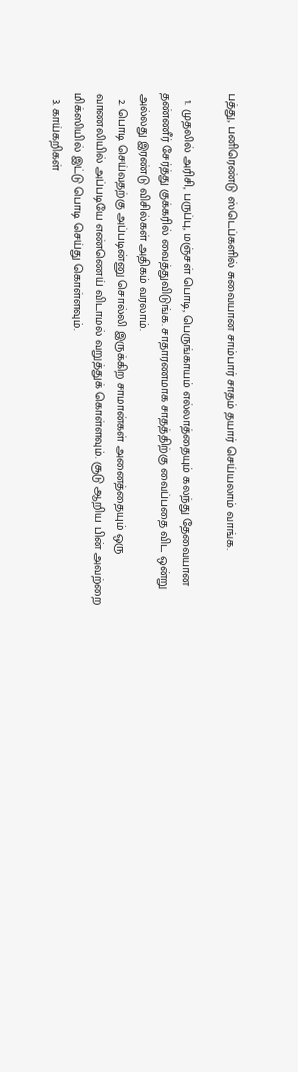பத்து, பனிரெண்டு ஸ்டெப்களில் சுவையான சாம்பார் சாதம் தயார் செய்யலாம் வாங்க.

  1. முதலில் அரிசி, பருப்பு, மஞ்சள் பொடி, பெருங்காயம் எல்லாத்தையும் கலந்து தேவையான தண்ணீர் சேர்த்து குக்கரில் வைத்துவிடுங்க. சாதாரணமாக சாதத்திற்கு வைப்பதை விட ஒன்று அல்லது இரண்டு விசில்கள் அதிகம் வரலாம்.
  2. பொடி செய்வதற்கு அப்படின்னு சொல்லி இருக்கிற சாமான்கள் அனைத்தையும் ஒரு வாணலியில் அப்படியே எண்ணெய் விடாமல் வறுத்துக் கொள்ளவும். சூடு ஆறிய பின் அவற்றை மிக்ஸியில் இட்டு பொடி செய்து கொள்ளவும்.
  3. காய்கறிகள்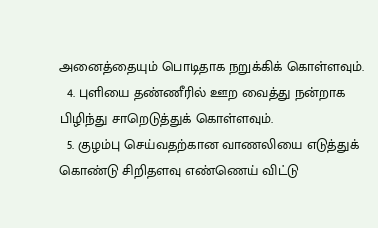அனைத்தையும் பொடிதாக நறுக்கிக் கொள்ளவும்.
  4. புளியை தண்ணீரில் ஊற வைத்து நன்றாக பிழிந்து சாறெடுத்துக் கொள்ளவும்.
  5. குழம்பு செய்வதற்கான வாணலியை எடுத்துக் கொண்டு சிறிதளவு எண்ணெய் விட்டு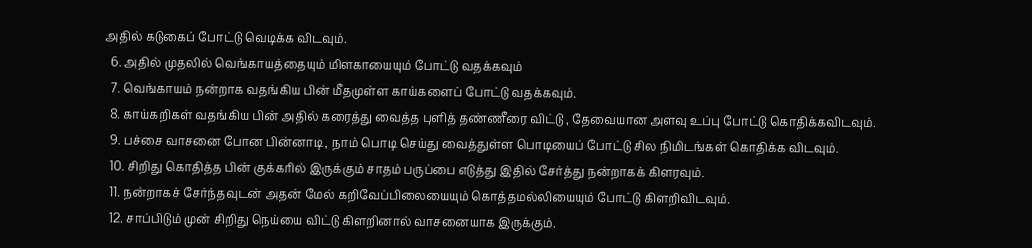அதில் கடுகைப் போட்டு வெடிக்க விடவும்.
  6. அதில் முதலில் வெங்காயத்தையும் மிளகாயையும் போட்டு வதக்கவும்
  7. வெங்காயம் நன்றாக வதங்கிய பின் மீதமுள்ள காய்களைப் போட்டு வதக்கவும்.
  8. காய்கறிகள் வதங்கிய பின் அதில் கரைத்து வைத்த புளித் தண்ணீரை விட்டு , தேவையான அளவு உப்பு போட்டு கொதிக்கவிடவும்.
  9. பச்சை வாசனை போன பின்னாடி, நாம் பொடி செய்து வைத்துள்ள பொடியைப் போட்டு சில நிமிடங்கள் கொதிக்க விடவும்.
  10. சிறிது கொதித்த பின் குக்கரில் இருக்கும் சாதம் பருப்பை எடுத்து இதில் சேர்த்து நன்றாகக் கிளரவும்.
  11. நன்றாகச் சேர்ந்தவுடன் அதன் மேல் கறிவேப்பிலையையும் கொத்தமல்லியையும் போட்டு கிளறிவிடவும்.
  12. சாப்பிடும் முன் சிறிது நெய்யை விட்டு கிளறினால் வாசனையாக இருக்கும்.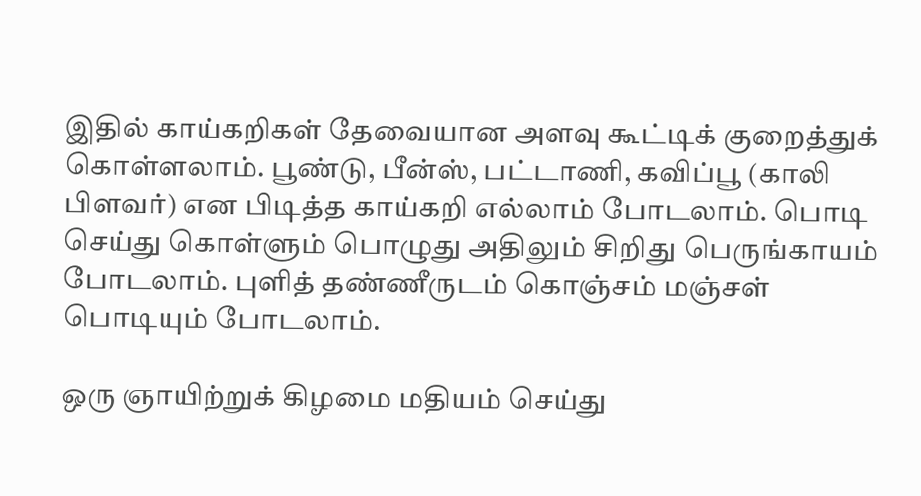இதில் காய்கறிகள் தேவையான அளவு கூட்டிக் குறைத்துக் கொள்ளலாம். பூண்டு, பீன்ஸ், பட்டாணி, கவிப்பூ (காலி பிளவர்) என பிடித்த காய்கறி எல்லாம் போடலாம். பொடி செய்து கொள்ளும் பொழுது அதிலும் சிறிது பெருங்காயம் போடலாம். புளித் தண்ணீருடம் கொஞ்சம் மஞ்சள் பொடியும் போடலாம்.

ஒரு ஞாயிற்றுக் கிழமை மதியம் செய்து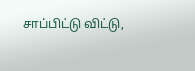சாப்பிட்டு விட்டு,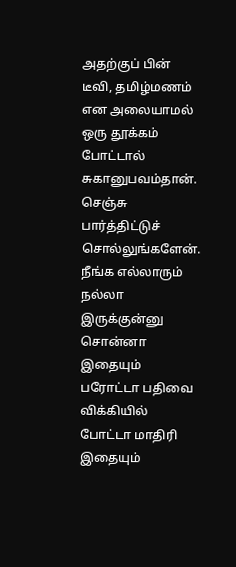அதற்குப் பின் டீவி, தமிழ்மணம் என அலையாமல் ஒரு தூக்கம் போட்டால் சுகானுபவம்தான். செஞ்சு பார்த்திட்டுச் சொல்லுங்களேன். நீங்க எல்லாரும் நல்லா இருக்குன்னு சொன்னா இதையும் பரோட்டா பதிவை விக்கியில் போட்டா மாதிரி இதையும்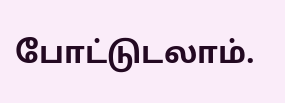போட்டுடலாம்.